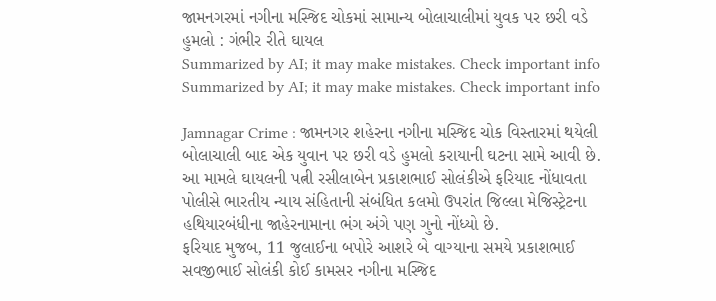જામનગરમાં નગીના મસ્જિદ ચોકમાં સામાન્ય બોલાચાલીમાં યુવક પર છરી વડે હુમલો : ગંભીર રીતે ઘાયલ
Summarized by AI; it may make mistakes. Check important info
Summarized by AI; it may make mistakes. Check important info

Jamnagar Crime : જામનગર શહેરના નગીના મસ્જિદ ચોક વિસ્તારમાં થયેલી બોલાચાલી બાદ એક યુવાન પર છરી વડે હુમલો કરાયાની ઘટના સામે આવી છે. આ મામલે ઘાયલની પત્ની રસીલાબેન પ્રકાશભાઈ સોલંકીએ ફરિયાદ નોંધાવતા પોલીસે ભારતીય ન્યાય સંહિતાની સંબંધિત કલમો ઉપરાંત જિલ્લા મેજિસ્ટ્રેટના હથિયારબંધીના જાહેરનામાના ભંગ અંગે પણ ગુનો નોંધ્યો છે.
ફરિયાદ મુજબ, 11 જુલાઈના બપોરે આશરે બે વાગ્યાના સમયે પ્રકાશભાઈ સવજીભાઈ સોલંકી કોઈ કામસર નગીના મસ્જિદ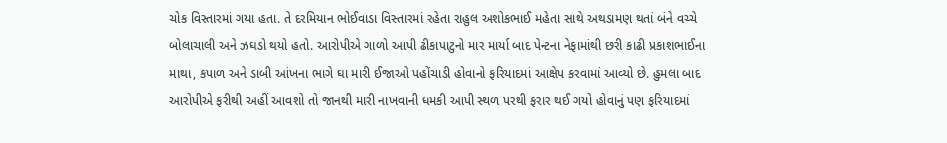ચોક વિસ્તારમાં ગયા હતા. તે દરમિયાન ભોઈવાડા વિસ્તારમાં રહેતા રાહુલ અશોકભાઈ મહેતા સાથે અથડામણ થતાં બંને વચ્ચે બોલાચાલી અને ઝઘડો થયો હતો. આરોપીએ ગાળો આપી ઢીકાપાટુનો માર માર્યા બાદ પેન્ટના નેફામાંથી છરી કાઢી પ્રકાશભાઈના માથા, કપાળ અને ડાબી આંખના ભાગે ઘા મારી ઈજાઓ પહોંચાડી હોવાનો ફરિયાદમાં આક્ષેપ કરવામાં આવ્યો છે. હુમલા બાદ આરોપીએ ફરીથી અહીં આવશો તો જાનથી મારી નાખવાની ધમકી આપી સ્થળ પરથી ફરાર થઈ ગયો હોવાનું પણ ફરિયાદમાં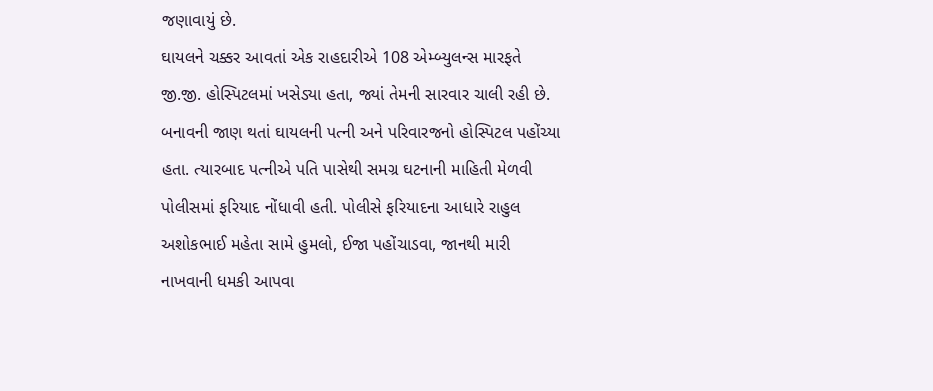જણાવાયું છે.
ઘાયલને ચક્કર આવતાં એક રાહદારીએ 108 એમ્બ્યુલન્સ મારફતે જી.જી. હોસ્પિટલમાં ખસેડ્યા હતા, જ્યાં તેમની સારવાર ચાલી રહી છે. બનાવની જાણ થતાં ઘાયલની પત્ની અને પરિવારજનો હોસ્પિટલ પહોંચ્યા હતા. ત્યારબાદ પત્નીએ પતિ પાસેથી સમગ્ર ઘટનાની માહિતી મેળવી પોલીસમાં ફરિયાદ નોંધાવી હતી. પોલીસે ફરિયાદના આધારે રાહુલ અશોકભાઈ મહેતા સામે હુમલો, ઈજા પહોંચાડવા, જાનથી મારી નાખવાની ધમકી આપવા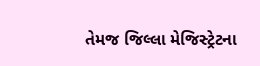તેમજ જિલ્લા મેજિસ્ટ્રેટના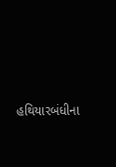હથિયારબંધીના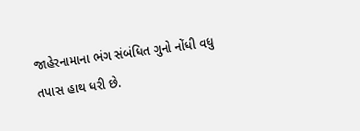જાહેરનામાના ભંગ સંબંધિત ગુનો નોંધી વધુ તપાસ હાથ ધરી છે.